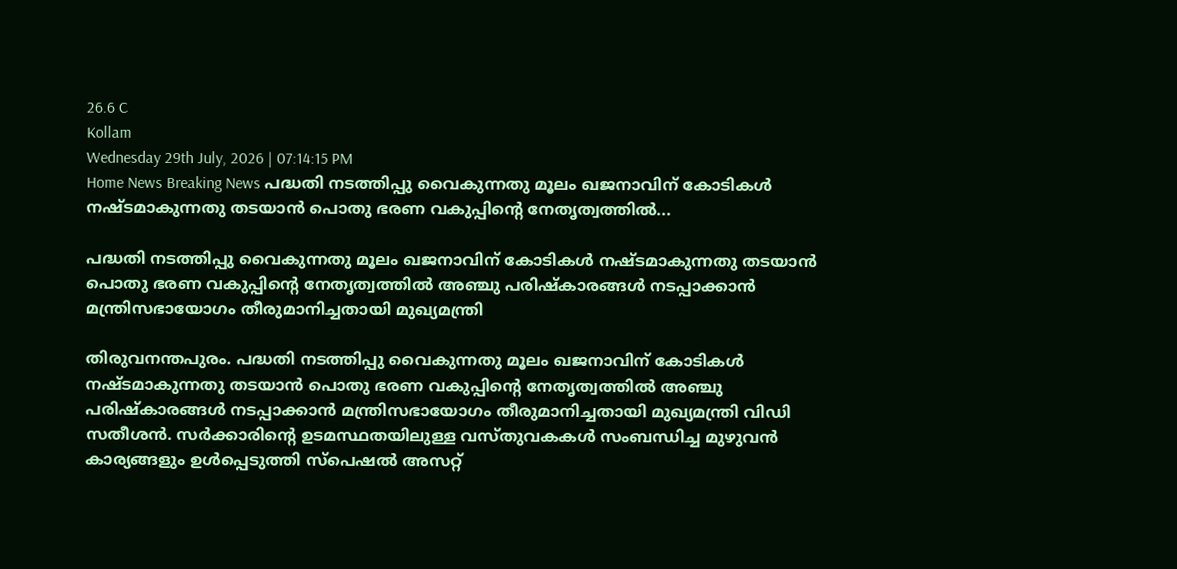26.6 C
Kollam
Wednesday 29th July, 2026 | 07:14:15 PM
Home News Breaking News പദ്ധതി നടത്തിപ്പു വൈകുന്നതു മൂലം ഖജനാവിന് കോടികള്‍ നഷ്ടമാകുന്നതു തടയാന്‍ പൊതു ഭരണ വകുപ്പിന്റെ നേതൃത്വത്തില്‍...

പദ്ധതി നടത്തിപ്പു വൈകുന്നതു മൂലം ഖജനാവിന് കോടികള്‍ നഷ്ടമാകുന്നതു തടയാന്‍ പൊതു ഭരണ വകുപ്പിന്റെ നേതൃത്വത്തില്‍ അഞ്ചു പരിഷ്‌കാരങ്ങള്‍ നടപ്പാക്കാന്‍ മന്ത്രിസഭായോഗം തീരുമാനിച്ചതായി മുഖ്യമന്ത്രി

തിരുവനന്തപുരം. പദ്ധതി നടത്തിപ്പു വൈകുന്നതു മൂലം ഖജനാവിന് കോടികള്‍ നഷ്ടമാകുന്നതു തടയാന്‍ പൊതു ഭരണ വകുപ്പിന്റെ നേതൃത്വത്തില്‍ അഞ്ചു പരിഷ്‌കാരങ്ങള്‍ നടപ്പാക്കാന്‍ മന്ത്രിസഭായോഗം തീരുമാനിച്ചതായി മുഖ്യമന്ത്രി വിഡി സതീശന്‍. സര്‍ക്കാരിന്റെ ഉടമസ്ഥതയിലുള്ള വസ്തുവകകള്‍ സംബന്ധിച്ച മുഴുവന്‍ കാര്യങ്ങളും ഉള്‍പ്പെടുത്തി സ്‌പെഷല്‍ അസറ്റ്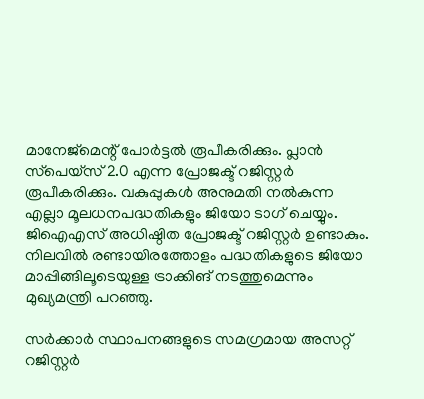മാനേജ്‌മെന്റ് പോര്‍ട്ടല്‍ രൂപീകരിക്കും. പ്ലാന്‍ സ്‌പെയ്‌സ് 2.0 എന്ന പ്രോജക്ട് റജിസ്റ്റര്‍ രൂപീകരിക്കും. വകുപ്പുകള്‍ അനുമതി നല്‍കുന്ന എല്ലാ മൂലധനപദ്ധതികളും ജിയോ ടാഗ് ചെയ്യും. ജിഐഎസ് അധിഷ്ഠിത പ്രോജക്ട് റജിസ്റ്റര്‍ ഉണ്ടാകും. നിലവില്‍ രണ്ടായിരത്തോളം പദ്ധതികളുടെ ജിയോ മാപ്പിങ്ങിലൂടെയുള്ള ട്രാക്കിങ് നടത്തുമെന്നും മുഖ്യമന്ത്രി പറഞ്ഞു.

സര്‍ക്കാര്‍ സ്ഥാപനങ്ങളുടെ സമഗ്രമായ അസറ്റ് റജിസ്റ്റര്‍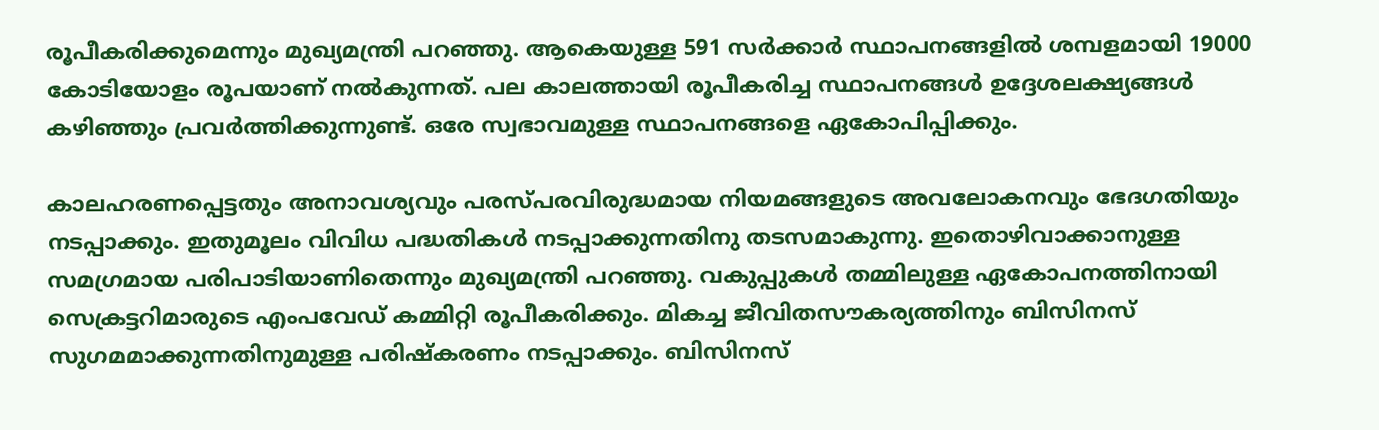രൂപീകരിക്കുമെന്നും മുഖ്യമന്ത്രി പറഞ്ഞു. ആകെയുള്ള 591 സര്‍ക്കാര്‍ സ്ഥാപനങ്ങളില്‍ ശമ്പളമായി 19000 കോടിയോളം രൂപയാണ് നല്‍കുന്നത്. പല കാലത്തായി രൂപീകരിച്ച സ്ഥാപനങ്ങള്‍ ഉദ്ദേശലക്ഷ്യങ്ങള്‍ കഴിഞ്ഞും പ്രവര്‍ത്തിക്കുന്നുണ്ട്. ഒരേ സ്വഭാവമുള്ള സ്ഥാപനങ്ങളെ ഏകോപിപ്പിക്കും.

കാലഹരണപ്പെട്ടതും അനാവശ്യവും പരസ്പരവിരുദ്ധമായ നിയമങ്ങളുടെ അവലോകനവും ഭേദഗതിയും നടപ്പാക്കും. ഇതുമൂലം വിവിധ പദ്ധതികള്‍ നടപ്പാക്കുന്നതിനു തടസമാകുന്നു. ഇതൊഴിവാക്കാനുള്ള സമഗ്രമായ പരിപാടിയാണിതെന്നും മുഖ്യമന്ത്രി പറഞ്ഞു. വകുപ്പുകള്‍ തമ്മിലുള്ള ഏകോപനത്തിനായി സെക്രട്ടറിമാരുടെ എംപവേഡ് കമ്മിറ്റി രൂപീകരിക്കും. മികച്ച ജീവിതസൗകര്യത്തിനും ബിസിനസ് സുഗമമാക്കുന്നതിനുമുള്ള പരിഷ്‌കരണം നടപ്പാക്കും. ബിസിനസ്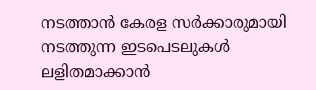നടത്താന്‍ കേരള സര്‍ക്കാരുമായി നടത്തുന്ന ഇടപെടലുകള്‍ ലളിതമാക്കാന്‍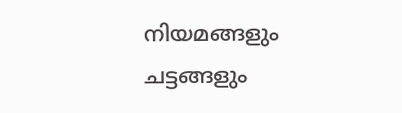നിയമങ്ങളും ചട്ടങ്ങളും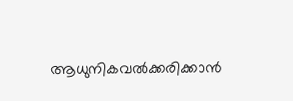ആധുനികവല്‍ക്കരിക്കാന്‍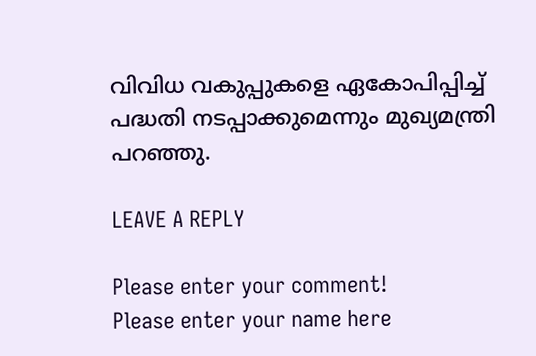വിവിധ വകുപ്പുകളെ ഏകോപിപ്പിച്ച് പദ്ധതി നടപ്പാക്കുമെന്നും മുഖ്യമന്ത്രി പറഞ്ഞു.

LEAVE A REPLY

Please enter your comment!
Please enter your name here